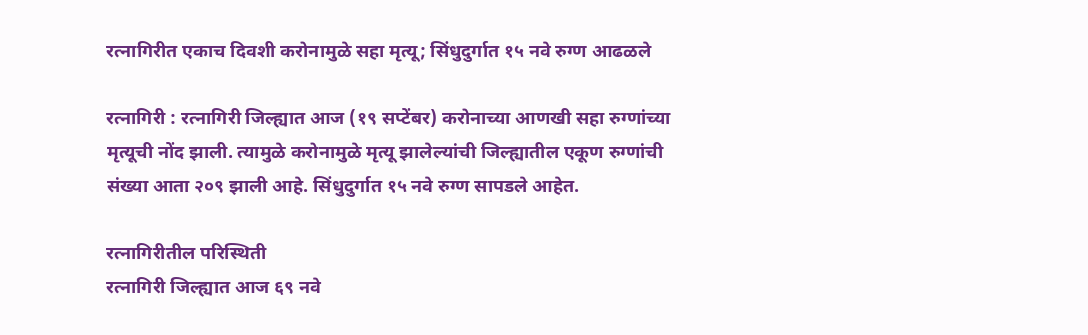रत्नागिरीत एकाच दिवशी करोनामुळे सहा मृत्यू; सिंधुदुर्गात १५ नवे रुग्ण आढळले

रत्नागिरी : रत्नागिरी जिल्ह्यात आज (१९ सप्टेंबर) करोनाच्या आणखी सहा रुग्णांच्या मृत्यूची नोंद झाली. त्यामुळे करोनामुळे मृत्यू झालेल्यांची जिल्ह्यातील एकूण रुग्णांची संख्या आता २०९ झाली आहे. सिंधुदुर्गात १५ नवे रुग्ण सापडले आहेत.

रत्नागिरीतील परिस्थिती
रत्नागिरी जिल्ह्यात आज ६९ नवे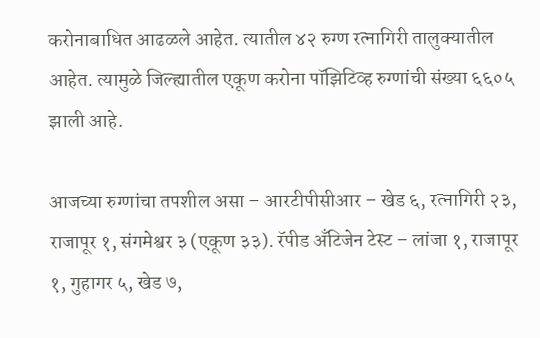करोनाबाधित आढळले आहेत. त्यातील ४२ रुग्ण रत्नागिरी तालुक्यातील आहेत. त्यामुळे जिल्ह्यातील एकूण करोना पॉझिटिव्ह रुग्णांची संख्या ६६०५ झाली आहे.

आजच्या रुग्णांचा तपशील असा – आरटीपीसीआर – खेड ६, रत्नागिरी २३, राजापूर १, संगमेश्वर ३ (एकूण ३३). रॅपीड अँटिजेन टेस्ट – लांजा १, राजापूर १, गुहागर ५, खेड ७,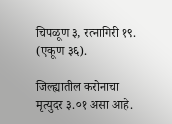चिपळूण ३, रत्नागिरी १९. (एकूण ३६).

जिल्ह्यातील करोनाचा मृत्युदर ३.०१ असा आहे.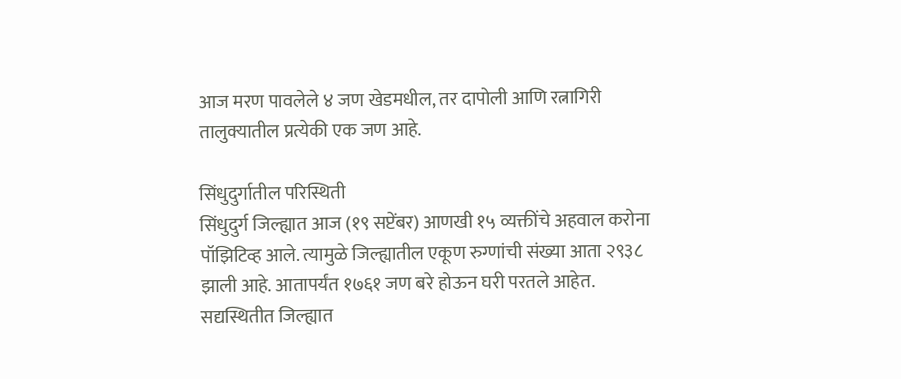आज मरण पावलेले ४ जण खेडमधील, तर दापोली आणि रत्नागिरी तालुक्यातील प्रत्येकी एक जण आहे.

सिंधुदुर्गातील परिस्थिती
सिंधुदुर्ग जिल्ह्यात आज (१९ सप्टेंबर) आणखी १५ व्यक्तींचे अहवाल करोना पॉझिटिव्ह आले. त्यामुळे जिल्ह्यातील एकूण रुग्णांची संख्या आता २९३८ झाली आहे. आतापर्यंत १७६१ जण बरे होऊन घरी परतले आहेत. सद्यस्थितीत जिल्ह्यात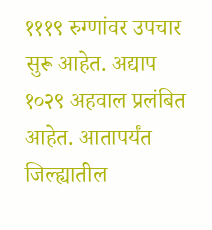१११९ रुग्णांवर उपचार सुरू आहेत. अद्याप १०२९ अहवाल प्रलंबित आहेत. आतापर्यंत जिल्ह्यातील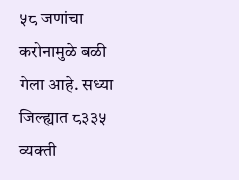५८ जणांचा करोनामुळे बळी गेला आहे. सध्या जिल्ह्यात ८३३५ व्यक्ती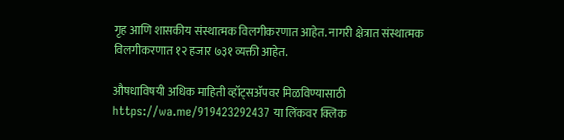गृह आणि शासकीय संस्थात्मक विलगीकरणात आहेत. नागरी क्षेत्रात संस्थात्मक विलगीकरणात १२ हजार ७३१ व्यक्ती आहेत.

औषधाविषयी अधिक माहिती व्हॉट्सॲपवर मिळविण्यासाठी https://wa.me/919423292437 या लिंकवर क्लिक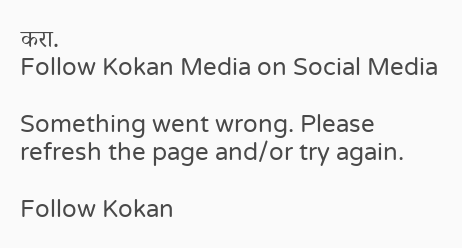करा.
Follow Kokan Media on Social Media

Something went wrong. Please refresh the page and/or try again.

Follow Kokan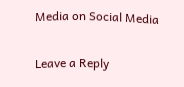Media on Social Media

Leave a Reply